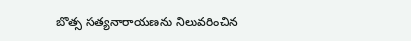బొత్స సత్యనారాయణను నిలువరించిన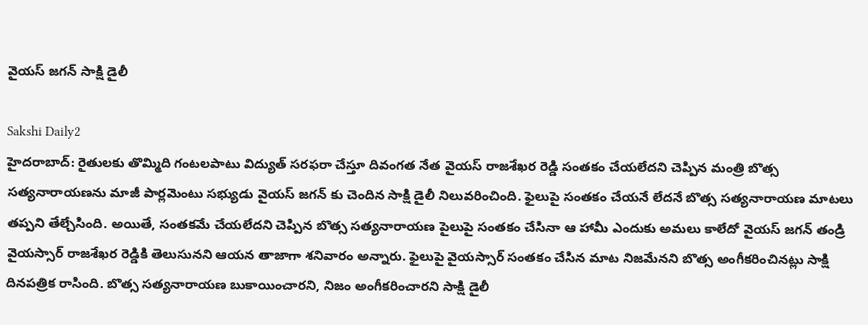వైయస్ జగన్ సాక్షి డైలీ

Sakshi Daily2
హైదరాబాద్: రైతులకు తొమ్మిది గంటలపాటు విద్యుత్ సరఫరా చేస్తూ దివంగత నేత వైయస్ రాజశేఖర రెడ్డి సంతకం చేయలేదని చెప్పిన మంత్రి బొత్స సత్యనారాయణను మాజీ పార్లమెంటు సభ్యుడు వైయస్ జగన్ కు చెందిన సాక్షి డైలీ నిలువరించింది. ఫైలుపై సంతకం చేయనే లేదనే బొత్స సత్యనారాయణ మాటలు తప్పని తేల్చేసింది. అయితే, సంతకమే చేయలేదని చెప్పిన బొత్స సత్యనారాయణ పైలుపై సంతకం చేసినా ఆ హామీ ఎందుకు అమలు కాలేదో వైయస్ జగన్ తండ్రి వైయస్సార్ రాజశేఖర రెడ్డికి తెలుసునని ఆయన తాజాగా శనివారం అన్నారు. ఫైలుపై వైయస్సార్ సంతకం చేసిన మాట నిజమేనని బొత్స అంగీకరించినట్లు సాక్షి దినపత్రిక రాసింది. బొత్స సత్యనారాయణ బుకాయించారని, నిజం అంగీకరించారని సాక్షి డైలీ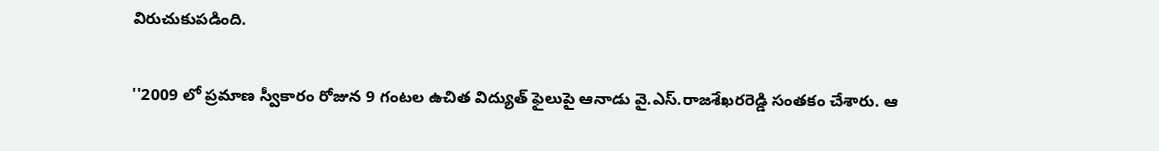విరుచుకుపడింది.

''2009 లో ప్రమాణ స్వీకారం రోజున 9 గంటల ఉచిత విద్యుత్ ఫైలుపై ఆనాడు వై.ఎస్.రాజశేఖరరెడ్డి సంతకం చేశారు. ఆ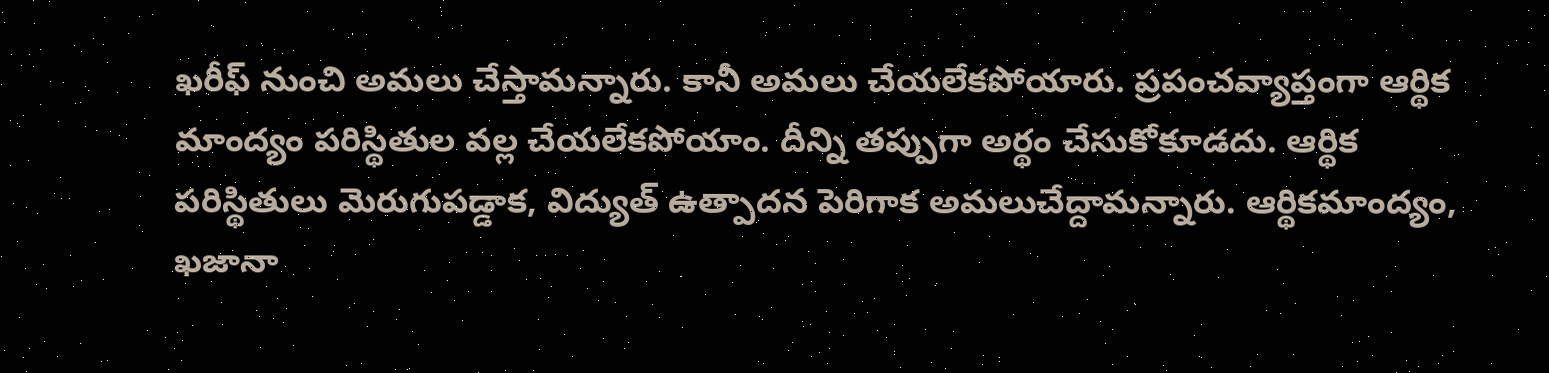ఖరీఫ్ నుంచి అమలు చేస్తామన్నారు. కానీ అమలు చేయలేకపోయారు. ప్రపంచవ్యాప్తంగా ఆర్థిక మాంద్యం పరిస్థితుల వల్ల చేయలేకపోయాం. దీన్ని తప్పుగా అర్థం చేసుకోకూడదు. ఆర్థిక పరిస్థితులు మెరుగుపడ్డాక, విద్యుత్ ఉత్పాదన పెరిగాక అమలుచేద్దామన్నారు. ఆర్థికమాంద్యం, ఖజానా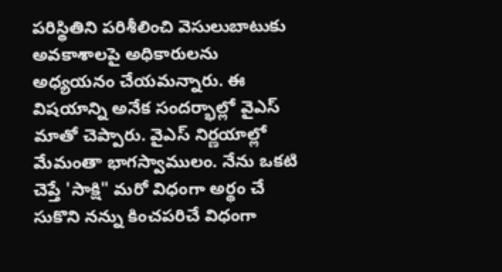పరిస్థితిని పరిశీలించి వెసులుబాటుకు అవకాశాలపై అధికారులను అధ్యయనం చేయమన్నారు. ఈ విషయాన్ని అనేక సందర్భాల్లో వైఎస్ మాతో చెప్పారు. వైఎస్ నిర్ణయాల్లో మేమంతా భాగస్వాములం. నేను ఒకటి చెప్తే 'సాక్షి" మరో విధంగా అర్థం చే సుకొని నన్ను కించపరిచే విధంగా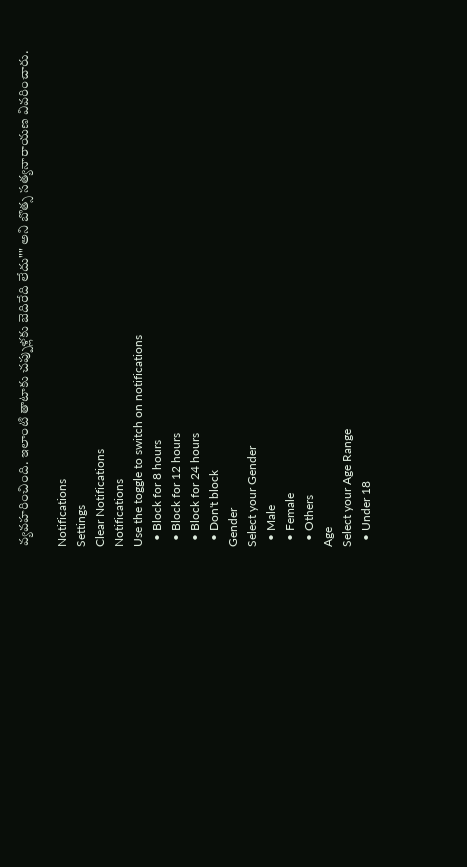వ్యవహరించింది. ఇలాంటి తాటాకు చప్పుళ్లకు బెదిరేది లేదు"" అని బొత్స సత్యనారాయణ వివరించారు.

Notifications
Settings
Clear Notifications
Notifications
Use the toggle to switch on notifications
  • Block for 8 hours
  • Block for 12 hours
  • Block for 24 hours
  • Don't block
Gender
Select your Gender
  • Male
  • Female
  • Others
Age
Select your Age Range
  • Under 18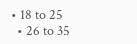• 18 to 25
  • 26 to 35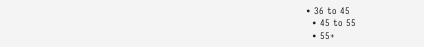• 36 to 45
  • 45 to 55
  • 55+